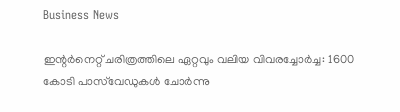Business News

ഇന്റര്‍നെറ്റ് ചരിത്രത്തിലെ ഏറ്റവും വലിയ വിവരച്ചോര്‍ച്ച: 1600 കോടി പാസ്‌വേഡുകള്‍ ചോര്‍ന്നു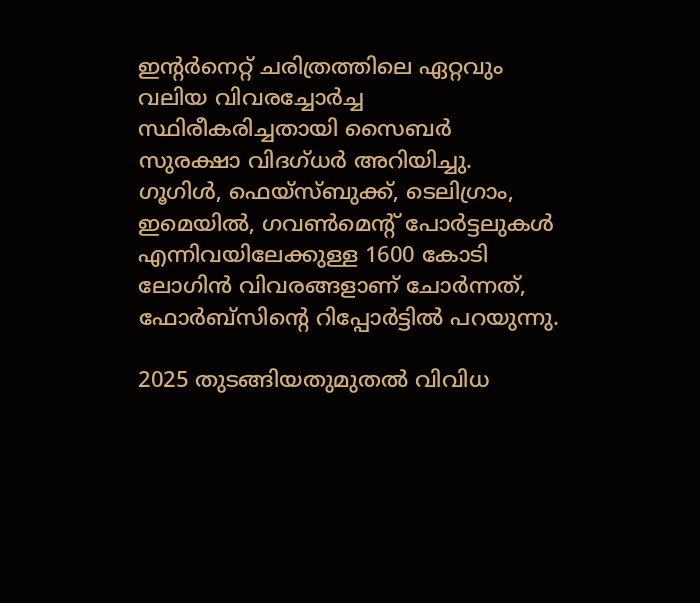ഇന്റര്‍നെറ്റ് ചരിത്രത്തിലെ ഏറ്റവും വലിയ വിവരച്ചോര്‍ച്ച സ്ഥിരീകരിച്ചതായി സൈബര്‍ സുരക്ഷാ വിദഗ്ധര്‍ അറിയിച്ചു. ഗൂഗിള്‍, ഫെയ്‌സ്‌ബുക്ക്, ടെലിഗ്രാം, ഇമെയില്‍, ഗവണ്‍മെന്റ് പോര്‍ട്ടലുകള്‍ എന്നിവയിലേക്കുള്ള 1600 കോടി ലോഗിന്‍ വിവരങ്ങളാണ് ചോര്‍ന്നത്, ഫോര്‍ബ്സിന്റെ റിപ്പോർട്ടില്‍ പറയുന്നു.

2025 തുടങ്ങിയതുമുതല്‍ വിവിധ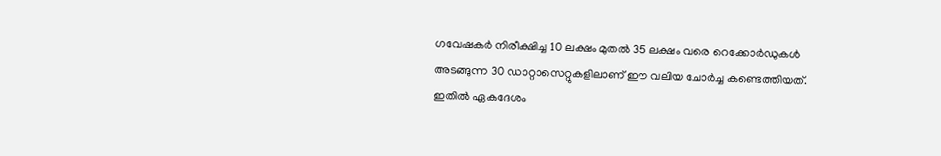ഗവേഷകര്‍ നിരീക്ഷിച്ച 10 ലക്ഷം മുതല്‍ 35 ലക്ഷം വരെ റെക്കോര്‍ഡുകള്‍ അടങ്ങുന്ന 30 ഡാറ്റാസെറ്റുകളിലാണ് ഈ വലിയ ചോര്‍ച്ച കണ്ടെത്തിയത്. ഇതില്‍ ഏകദേശം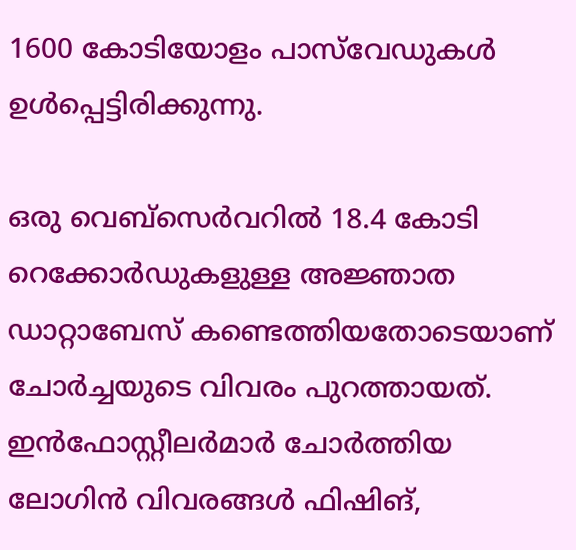1600 കോടിയോളം പാസ്‌വേഡുകള്‍ ഉൾപ്പെട്ടിരിക്കുന്നു.

ഒരു വെബ്‌സെര്‍വറില്‍ 18.4 കോടി റെക്കോര്‍ഡുകളുള്ള അജ്ഞാത ഡാറ്റാബേസ് കണ്ടെത്തിയതോടെയാണ് ചോര്‍ച്ചയുടെ വിവരം പുറത്തായത്. ഇന്‍ഫോസ്റ്റീലര്‍മാര്‍ ചോര്‍ത്തിയ ലോഗിന്‍ വിവരങ്ങള്‍ ഫിഷിങ്,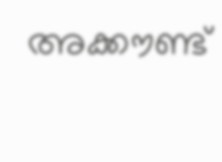അക്കൗണ്ട്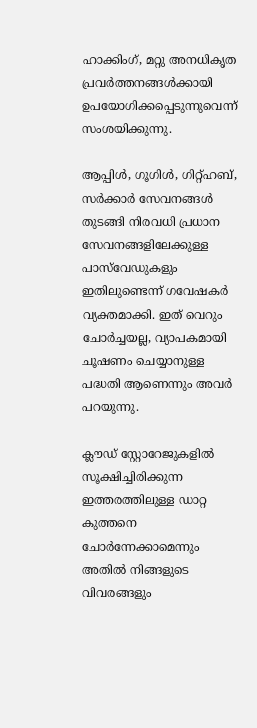ഹാക്കിംഗ്, മറ്റു അനധികൃത പ്രവർത്തനങ്ങൾക്കായി ഉപയോഗിക്കപ്പെടുന്നുവെന്ന് സംശയിക്കുന്നു.

ആപ്പിള്‍, ഗൂഗിള്‍, ഗിറ്റ്ഹബ്, സര്‍ക്കാര്‍ സേവനങ്ങള്‍ തുടങ്ങി നിരവധി പ്രധാന സേവനങ്ങളിലേക്കുള്ള പാസ്‌വേഡുകളും ഇതിലുണ്ടെന്ന് ഗവേഷകര്‍ വ്യക്തമാക്കി. ഇത് വെറും ചോര്‍ച്ചയല്ല, വ്യാപകമായി ചൂഷണം ചെയ്യാനുള്ള പദ്ധതി ആണെന്നും അവര്‍ പറയുന്നു.

ക്ലൗഡ് സ്റ്റോറേജുകളില്‍ സൂക്ഷിച്ചിരിക്കുന്ന ഇത്തരത്തിലുള്ള ഡാറ്റ കുത്തനെ ചോര്‍ന്നേക്കാമെന്നും അതിൽ നിങ്ങളുടെ വിവരങ്ങളും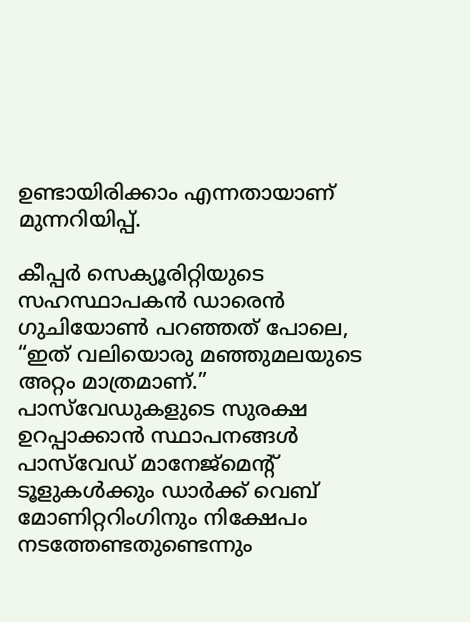ഉണ്ടായിരിക്കാം എന്നതായാണ് മുന്നറിയിപ്പ്.

കീപ്പര്‍ സെക്യൂരിറ്റിയുടെ സഹസ്ഥാപകന്‍ ഡാരെന്‍ ഗുചിയോണ്‍ പറഞ്ഞത് പോലെ, “ഇത് വലിയൊരു മഞ്ഞുമലയുടെ അറ്റം മാത്രമാണ്.” പാസ്‌വേഡുകളുടെ സുരക്ഷ ഉറപ്പാക്കാൻ സ്ഥാപനങ്ങൾ പാസ്‌വേഡ് മാനേജ്മെന്റ് ടൂളുകള്‍ക്കും ഡാര്‍ക്ക് വെബ് മോണിറ്ററിംഗിനും നിക്ഷേപം നടത്തേണ്ടതുണ്ടെന്നും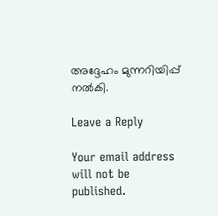അദ്ദേഹം മുന്നറിയിപ്പ് നല്‍കി.

Leave a Reply

Your email address will not be published.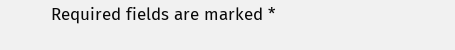Required fields are marked *